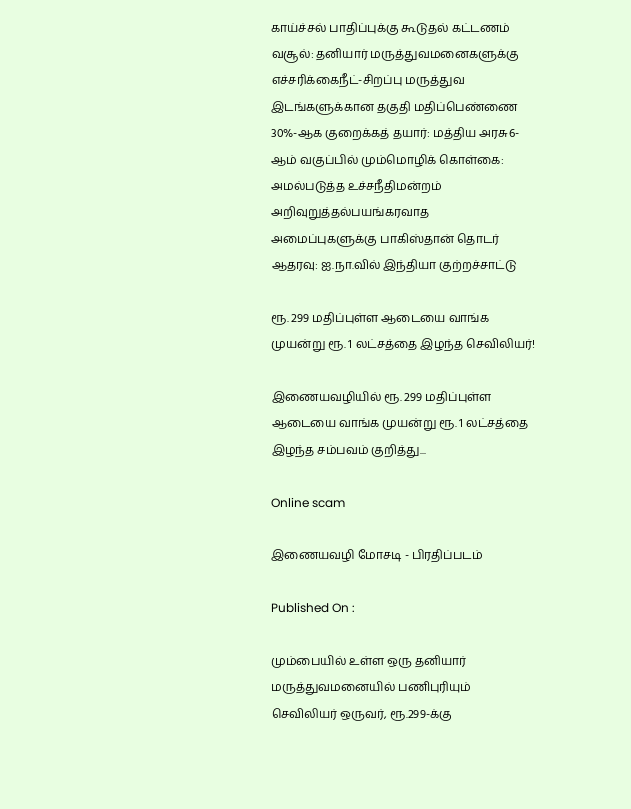காய்ச்சல் பாதிப்புக்கு கூடுதல் கட்டணம் வசூல்: தனியார் மருத்துவமனைகளுக்கு எச்சரிக்கைநீட்-சிறப்பு மருத்துவ இடங்களுக்கான தகுதி மதிப்பெண்ணை 30%-ஆக குறைக்கத் தயார்: மத்திய அரசு6-ஆம் வகுப்பில் மும்மொழிக் கொள்கை: அமல்படுத்த உச்சநீதிமன்றம் அறிவுறுத்தல்பயங்கரவாத அமைப்புகளுக்கு பாகிஸ்தான் தொடர் ஆதரவு: ஐ.நா.வில் இந்தியா குற்றச்சாட்டு

ரூ. 299 மதிப்புள்ள ஆடையை வாங்க முயன்று ரூ. 1 லட்சத்தை இழந்த செவிலியர்!

இணையவழியில் ரூ. 299 மதிப்புள்ள ஆடையை வாங்க முயன்று ரூ. 1 லட்சத்தை இழந்த சம்பவம் குறித்து...

Online scam

இணையவழி மோசடி - பிரதிப்படம்

Published On :

மும்பையில் உள்ள ஒரு தனியார் மருத்துவமனையில் பணிபுரியும் செவிலியர் ஒருவர், ரூ.299-க்கு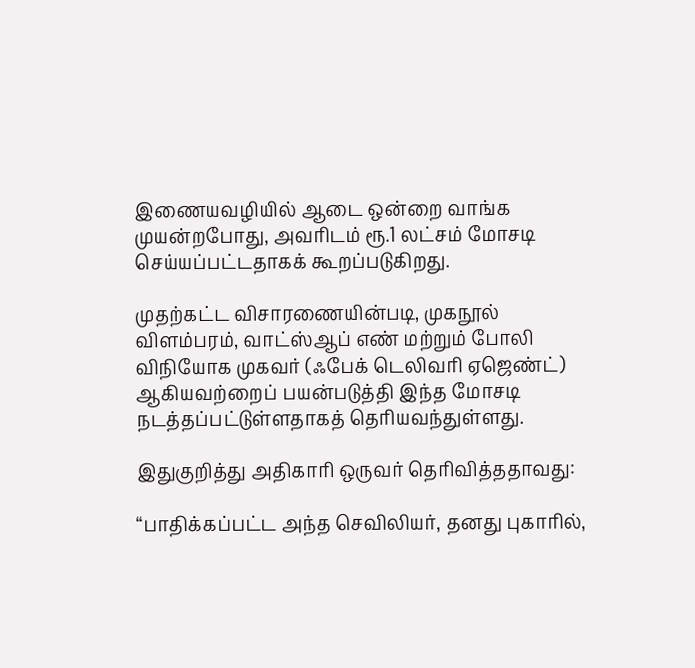இணையவழியில் ஆடை ஒன்றை வாங்க முயன்றபோது, அவரிடம் ரூ.1 லட்சம் மோசடி செய்யப்பட்டதாகக் கூறப்படுகிறது.

முதற்கட்ட விசாரணையின்படி, முகநூல் விளம்பரம், வாட்ஸ்ஆப் எண் மற்றும் போலி விநியோக முகவர் (ஃபேக் டெலிவரி ஏஜெண்ட்) ஆகியவற்றைப் பயன்படுத்தி இந்த மோசடி நடத்தப்பட்டுள்ளதாகத் தெரியவந்துள்ளது.

இதுகுறித்து அதிகாரி ஒருவர் தெரிவித்ததாவது:

“பாதிக்கப்பட்ட அந்த செவிலியர், தனது புகாரில்,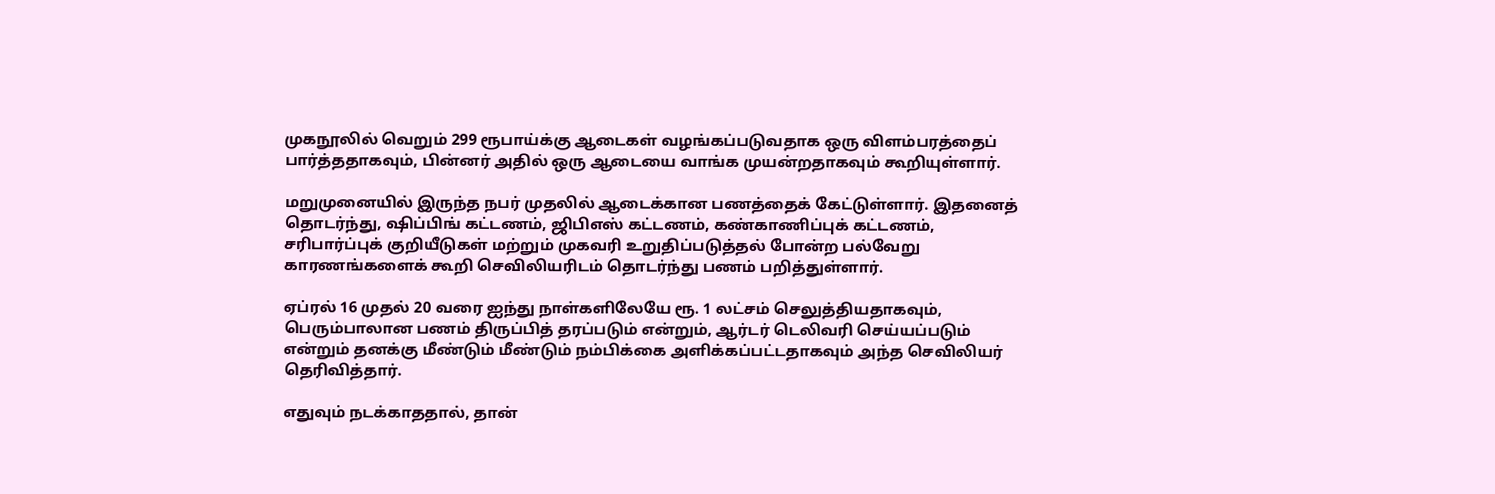முகநூலில் வெறும் 299 ரூபாய்க்கு ஆடைகள் வழங்கப்படுவதாக ஒரு விளம்பரத்தைப் பார்த்ததாகவும், பின்னர் அதில் ஒரு ஆடையை வாங்க முயன்றதாகவும் கூறியுள்ளார்.

மறுமுனையில் இருந்த நபர் முதலில் ஆடைக்கான பணத்தைக் கேட்டுள்ளார். இதனைத் தொடர்ந்து, ஷிப்பிங் கட்டணம், ஜிபிஎஸ் கட்டணம், கண்காணிப்புக் கட்டணம், சரிபார்ப்புக் குறியீடுகள் மற்றும் முகவரி உறுதிப்படுத்தல் போன்ற பல்வேறு காரணங்களைக் கூறி செவிலியரிடம் தொடர்ந்து பணம் பறித்துள்ளார்.

ஏப்ரல் 16 முதல் 20 வரை ஐந்து நாள்களிலேயே ரூ. 1 லட்சம் செலுத்தியதாகவும், பெரும்பாலான பணம் திருப்பித் தரப்படும் என்றும், ஆர்டர் டெலிவரி செய்யப்படும் என்றும் தனக்கு மீண்டும் மீண்டும் நம்பிக்கை அளிக்கப்பட்டதாகவும் அந்த செவிலியர் தெரிவித்தார்.

எதுவும் நடக்காததால், தான்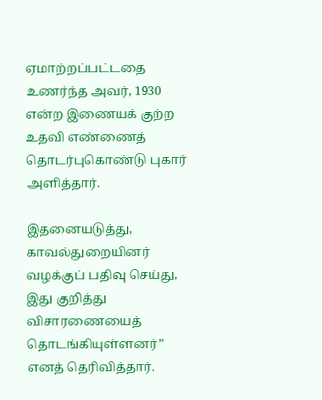ஏமாற்றப்பட்டதை உணர்ந்த அவர், 1930 என்ற இணையக் குற்ற உதவி எண்ணைத் தொடர்புகொண்டு புகார் அளித்தார்.

இதனையடுத்து, காவல்துறையினர் வழக்குப் பதிவு செய்து, இது குறித்து விசாரணையைத் தொடங்கியுள்ளனர்” எனத் தெரிவித்தார்.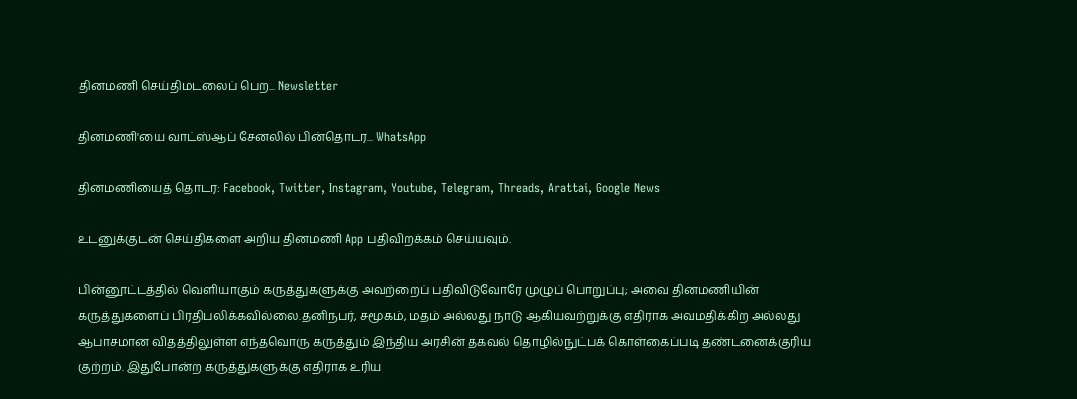தினமணி செய்திமடலைப் பெற... Newsletter

தினமணி'யை வாட்ஸ்ஆப் சேனலில் பின்தொடர... WhatsApp

தினமணியைத் தொடர: Facebook, Twitter, Instagram, Youtube, Telegram, Threads, Arattai, Google News

உடனுக்குடன் செய்திகளை அறிய தினமணி App பதிவிறக்கம் செய்யவும்.

பின்னூட்டத்தில் வெளியாகும் கருத்துகளுக்கு அவற்றைப் பதிவிடுவோரே முழுப் பொறுப்பு; அவை தினமணியின் கருத்துகளைப் பிரதிபலிக்கவில்லை.தனிநபர், சமூகம், மதம் அல்லது நாடு ஆகியவற்றுக்கு எதிராக அவமதிக்கிற அல்லது ஆபாசமான விதத்திலுள்ள எந்தவொரு கருத்தும் இந்திய அரசின் தகவல் தொழில்நுட்பக் கொள்கைப்படி தண்டனைக்குரிய குற்றம். இதுபோன்ற கருத்துகளுக்கு எதிராக உரிய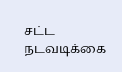சட்ட நடவடிக்கை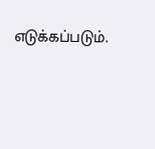எடுக்கப்படும்.